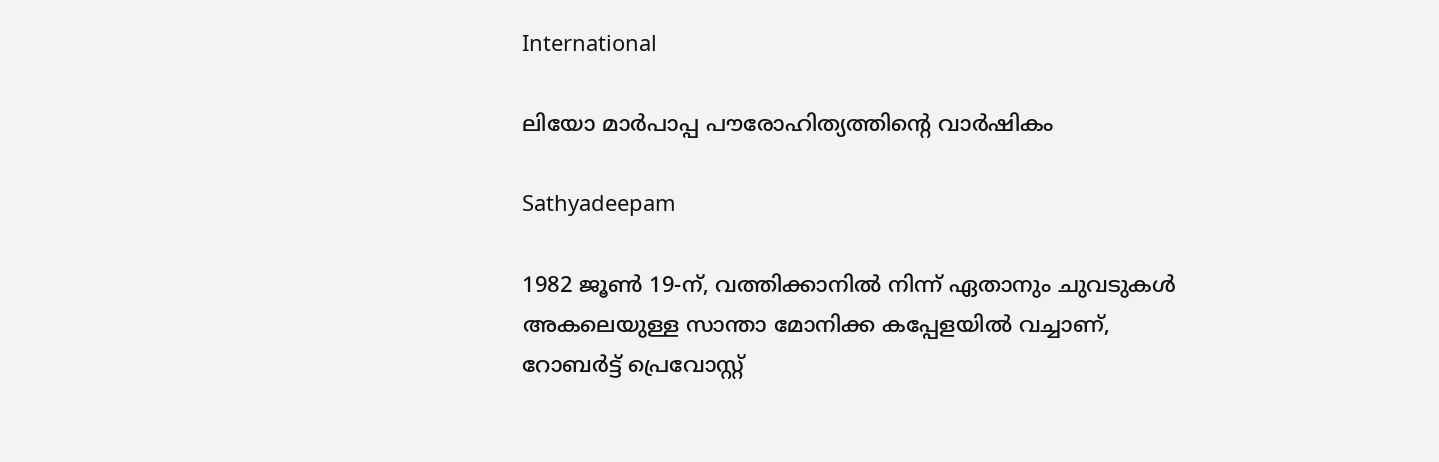International

ലിയോ മാര്‍പാപ്പ പൗരോഹിത്യത്തിന്റെ വാര്‍ഷികം

Sathyadeepam

1982 ജൂണ്‍ 19-ന്, വത്തിക്കാനില്‍ നിന്ന് ഏതാനും ചുവടുകള്‍ അകലെയുള്ള സാന്താ മോനിക്ക കപ്പേളയില്‍ വച്ചാണ്, റോബര്‍ട്ട് പ്രെവോസ്റ്റ്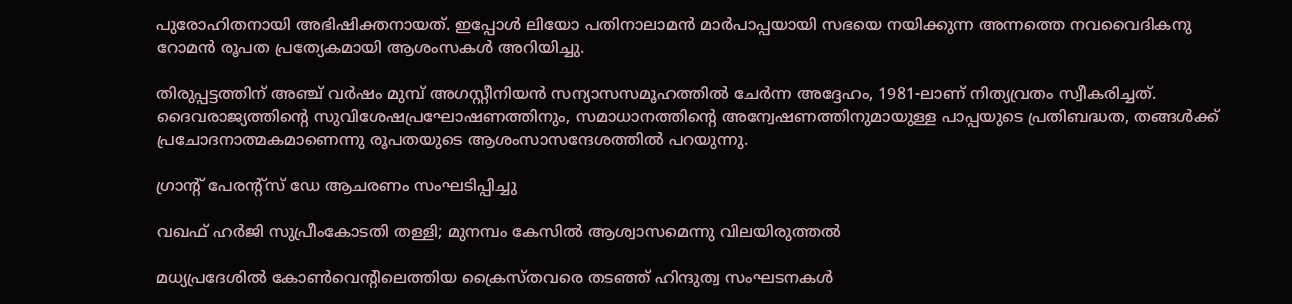പുരോഹിതനായി അഭിഷിക്തനായത്. ഇപ്പോള്‍ ലിയോ പതിനാലാമന്‍ മാര്‍പാപ്പയായി സഭയെ നയിക്കുന്ന അന്നത്തെ നവവൈദികനു റോമന്‍ രൂപത പ്രത്യേകമായി ആശംസകള്‍ അറിയിച്ചു.

തിരുപ്പട്ടത്തിന് അഞ്ച് വര്‍ഷം മുമ്പ് അഗസ്റ്റീനിയന്‍ സന്യാസസമൂഹത്തില്‍ ചേര്‍ന്ന അദ്ദേഹം, 1981-ലാണ് നിത്യവ്രതം സ്വീകരിച്ചത്. ദൈവരാജ്യത്തിന്റെ സുവിശേഷപ്രഘോഷണത്തിനും, സമാധാനത്തിന്റെ അന്വേഷണത്തിനുമായുള്ള പാപ്പയുടെ പ്രതിബദ്ധത, തങ്ങള്‍ക്ക് പ്രചോദനാത്മകമാണെന്നു രൂപതയുടെ ആശംസാസന്ദേശത്തില്‍ പറയുന്നു.

ഗ്രാന്റ് പേരന്റ്‌സ് ഡേ ആചരണം സംഘടിപ്പിച്ചു

വഖഫ് ഹര്‍ജി സുപ്രീംകോടതി തള്ളി; മുനമ്പം കേസില്‍ ആശ്വാസമെന്നു വിലയിരുത്തല്‍

മധ്യപ്രദേശില്‍ കോണ്‍വെന്റിലെത്തിയ ക്രൈസ്തവരെ തടഞ്ഞ് ഹിന്ദുത്വ സംഘടനകള്‍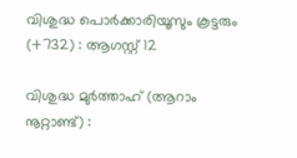വിശുദ്ധ പൊര്‍ക്കാരിയൂസും കൂട്ടരും (+732) : ആഗസ്റ്റ് 12

വിശുദ്ധ മുര്‍ത്താഹ് (ആറാം നൂറ്റാണ്ട്) :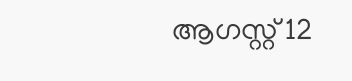ആഗസ്റ്റ് 12